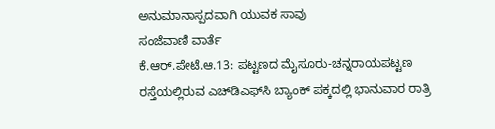ಅನುಮಾನಾಸ್ಪದವಾಗಿ ಯುವಕ ಸಾವು
ಸಂಜೆವಾಣಿ ವಾರ್ತೆ
ಕೆ.ಆರ್.ಪೇಟೆ.ಆ.13: ಪಟ್ಟಣದ ಮೈಸೂರು-ಚನ್ನರಾಯಪಟ್ಟಣ ರಸ್ತೆಯಲ್ಲಿರುವ ಎಚ್‍ಡಿಎಫ್‍ಸಿ ಬ್ಯಾಂಕ್ ಪಕ್ಕದಲ್ಲಿ ಭಾನುವಾರ ರಾತ್ರಿ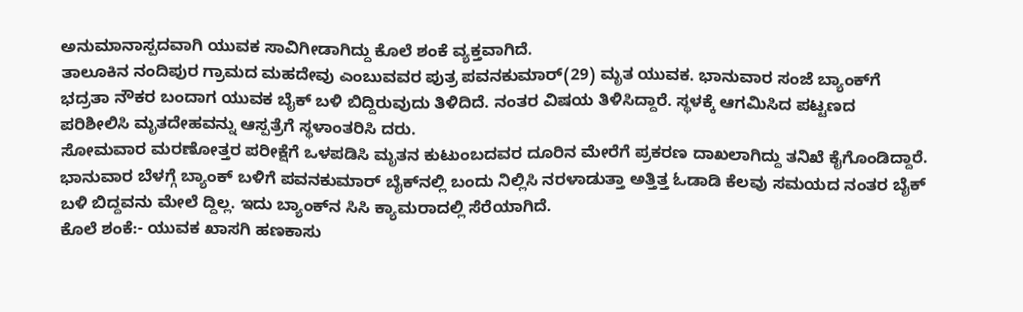ಅನುಮಾನಾಸ್ಪದವಾಗಿ ಯುವಕ ಸಾವಿಗೀಡಾಗಿದ್ದು ಕೊಲೆ ಶಂಕೆ ವ್ಯಕ್ತವಾಗಿದೆ.
ತಾಲೂಕಿನ ನಂದಿಪುರ ಗ್ರಾಮದ ಮಹದೇವು ಎಂಬುವವರ ಪುತ್ರ ಪವನಕುಮಾರ್(29) ಮೃತ ಯುವಕ. ಭಾನುವಾರ ಸಂಜೆ ಬ್ಯಾಂಕ್‍ಗೆ ಭದ್ರತಾ ನೌಕರ ಬಂದಾಗ ಯುವಕ ಬೈಕ್ ಬಳಿ ಬಿದ್ದಿರುವುದು ತಿಳಿದಿದೆ. ನಂತರ ವಿಷಯ ತಿಳಿಸಿದ್ದಾರೆ. ಸ್ಥಳಕ್ಕೆ ಆಗಮಿಸಿದ ಪಟ್ಟಣದ ಪರಿಶೀಲಿಸಿ ಮೃತದೇಹವನ್ನು ಆಸ್ಪತ್ರೆಗೆ ಸ್ಥಳಾಂತರಿಸಿ ದರು.
ಸೋಮವಾರ ಮರಣೋತ್ತರ ಪರೀಕ್ಷೆಗೆ ಒಳಪಡಿಸಿ ಮೃತನ ಕುಟುಂಬದವರ ದೂರಿನ ಮೇರೆಗೆ ಪ್ರಕರಣ ದಾಖಲಾಗಿದ್ದು ತನಿಖೆ ಕೈಗೊಂಡಿದ್ದಾರೆ.
ಭಾನುವಾರ ಬೆಳಗ್ಗೆ ಬ್ಯಾಂಕ್ ಬಳಿಗೆ ಪವನಕುಮಾರ್ ಬೈಕ್‍ನಲ್ಲಿ ಬಂದು ನಿಲ್ಲಿಸಿ ನರಳಾಡುತ್ತಾ ಅತ್ತಿತ್ತ ಓಡಾಡಿ ಕೆಲವು ಸಮಯದ ನಂತರ ಬೈಕ್ ಬಳಿ ಬಿದ್ದವನು ಮೇಲೆ ದ್ದಿಲ್ಲ. ಇದು ಬ್ಯಾಂಕ್‍ನ ಸಿಸಿ ಕ್ಯಾಮರಾದಲ್ಲಿ ಸೆರೆಯಾಗಿದೆ.
ಕೊಲೆ ಶಂಕೆ:- ಯುವಕ ಖಾಸಗಿ ಹಣಕಾಸು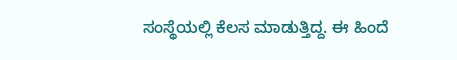ಸಂಸ್ಥೆಯಲ್ಲಿ ಕೆಲಸ ಮಾಡುತ್ತಿದ್ದ. ಈ ಹಿಂದೆ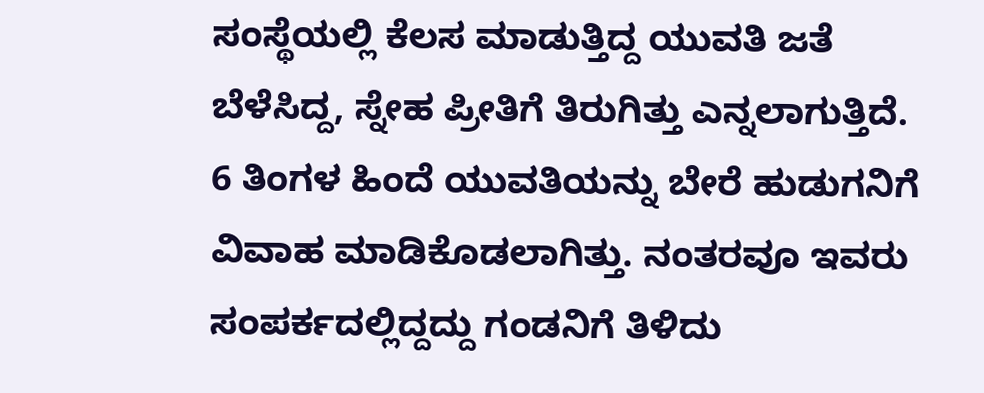ಸಂಸ್ಥೆಯಲ್ಲಿ ಕೆಲಸ ಮಾಡುತ್ತಿದ್ದ ಯುವತಿ ಜತೆ ಬೆಳೆಸಿದ್ದ, ಸ್ನೇಹ ಪ್ರೀತಿಗೆ ತಿರುಗಿತ್ತು ಎನ್ನಲಾಗುತ್ತಿದೆ.
6 ತಿಂಗಳ ಹಿಂದೆ ಯುವತಿಯನ್ನು ಬೇರೆ ಹುಡುಗನಿಗೆ ವಿವಾಹ ಮಾಡಿಕೊಡಲಾಗಿತ್ತು. ನಂತರವೂ ಇವರು ಸಂಪರ್ಕದಲ್ಲಿದ್ದದ್ದು ಗಂಡನಿಗೆ ತಿಳಿದು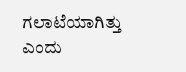ಗಲಾಟೆಯಾಗಿತ್ತು ಎಂದು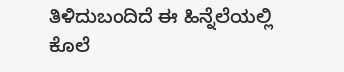ತಿಳಿದುಬಂದಿದೆ ಈ ಹಿನ್ನೆಲೆಯಲ್ಲಿ ಕೊಲೆ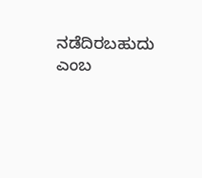ನಡೆದಿರಬಹುದು ಎಂಬ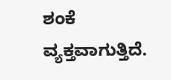ಶಂಕೆ ವ್ಯಕ್ತವಾಗುತ್ತಿದೆ.